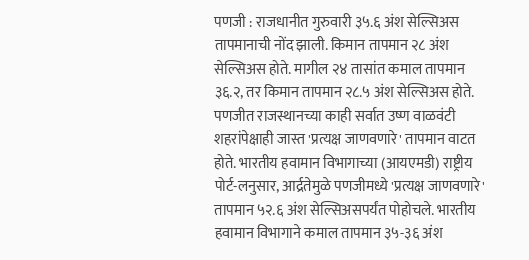पणजी : राजधानीत गुरुवारी ३५.६ अंश सेल्सिअस तापमानाची नोंद झाली. किमान तापमान २८ अंश सेल्सिअस होते. मागील २४ तासांत कमाल तापमान ३६.२, तर किमान तापमान २८.५ अंश सेल्सिअस होते.
पणजीत राजस्थानच्या काही सर्वात उष्ण वाळवंटी शहरांपेक्षाही जास्त 'प्रत्यक्ष जाणवणारे' तापमान वाटत होते. भारतीय हवामान विभागाच्या (आयएमडी) राष्ट्रीय पोर्ट-लनुसार, आर्द्रतेमुळे पणजीमध्ये 'प्रत्यक्ष जाणवणारे' तापमान ५२.६ अंश सेल्सिअसपर्यंत पोहोचले. भारतीय हवामान विभागाने कमाल तापमान ३५-३६ अंश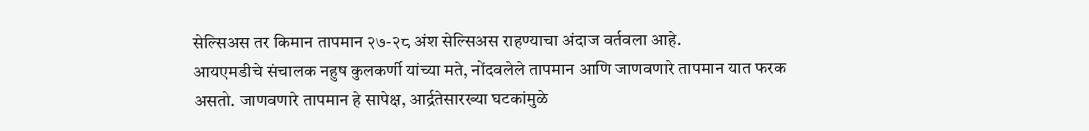सेल्सिअस तर किमान तापमान २७-२८ अंश सेल्सिअस राहण्याचा अंदाज वर्तवला आहे.
आयएमडीचे संचालक नहुष कुलकर्णी यांच्या मते, नोंदवलेले तापमान आणि जाणवणारे तापमान यात फरक असतो. जाणवणारे तापमान हे सापेक्ष, आर्द्रतेसारख्या घटकांमुळे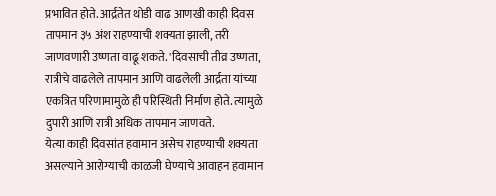प्रभावित होते. आर्द्रतेत थोडी वाढ आणखी काही दिवस तापमान ३५ अंश राहण्याची शक्यता झाली, तरी जाणवणारी उष्णता वाढू शकते. 'दिवसाची तीव्र उष्णता, रात्रीचे वाढलेले तापमान आणि वाढलेली आर्द्रता यांच्या एकत्रित परिणामामुळे ही परिस्थिती निर्माण होते. त्यामुळे दुपारी आणि रात्री अधिक तापमान जाणवते.
येत्या काही दिवसांत हवामान असेच राहण्याची शक्यता असल्याने आरोग्याची काळजी घेण्याचे आवाहन हवामान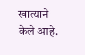खात्याने केले आहे.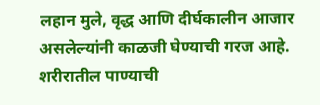लहान मुले, वृद्ध आणि दीर्घकालीन आजार असलेल्यांनी काळजी घेण्याची गरज आहे. शरीरातील पाण्याची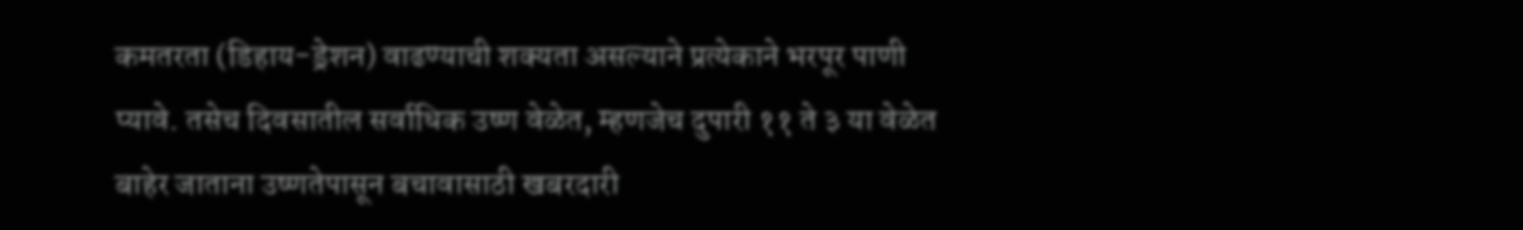कमतरता (डिहाय-ड्रेशन) वाढण्याची शक्यता असल्याने प्रत्येकाने भरपूर पाणी प्यावे. तसेच दिवसातील सर्वाधिक उष्ण वेळेत, म्हणजेच दुपारी ११ ते ३ या वेळेत बाहेर जाताना उष्णतेपासून बचावासाठी खबरदारी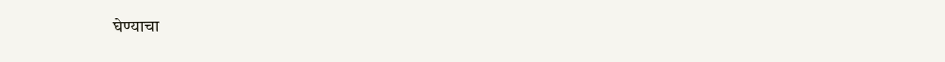घेण्याचा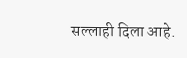सल्लाही दिला आहे.